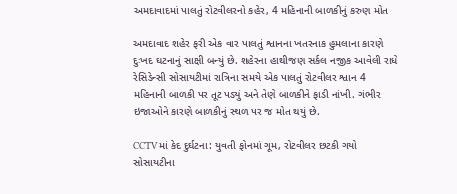અમદાવાદમાં પાલતું રોટવીલરનો કહેર, 4 મહિનાની બાળકીનું કરુણ મોત

અમદાવાદ શહેર ફરી એક વાર પાલતું શ્વાનના ખતરનાક હુમલાના કારણે દુઃખદ ઘટનાનું સાક્ષી બન્યું છે. શહેરના હાથીજણ સર્કલ નજીક આવેલી રાધે રેસિડેન્સી સોસાયટીમાં રાત્રિના સમયે એક પાલતું રોટવીલર શ્વાન 4 મહિનાની બાળકી પર તૂટ પડ્યું અને તેણે બાળકીને ફાડી નાંખી. ગંભીર ઇજાઓને કારણે બાળકીનું સ્થળ પર જ મોત થયું છે.

CCTVમાં કેદ દુર્ઘટના: યુવતી ફોનમાં ગૂમ, રોટવીલર છટકી ગયો
સોસાયટીના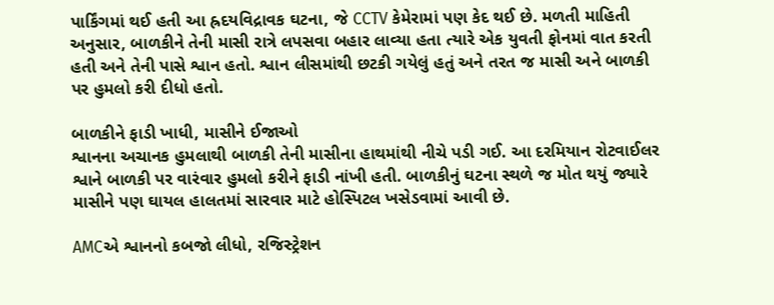પાર્કિંગમાં થઈ હતી આ હ્રદયવિદ્રાવક ઘટના, જે CCTV કેમેરામાં પણ કેદ થઈ છે. મળતી માહિતી અનુસાર, બાળકીને તેની માસી રાત્રે લપસવા બહાર લાવ્યા હતા ત્યારે એક યુવતી ફોનમાં વાત કરતી હતી અને તેની પાસે શ્વાન હતો. શ્વાન લીસમાંથી છટકી ગયેલું હતું અને તરત જ માસી અને બાળકી પર હુમલો કરી દીધો હતો.

બાળકીને ફાડી ખાધી, માસીને ઈજાઓ
શ્વાનના અચાનક હુમલાથી બાળકી તેની માસીના હાથમાંથી નીચે પડી ગઈ. આ દરમિયાન રોટવાઈલર શ્વાને બાળકી પર વારંવાર હુમલો કરીને ફાડી નાંખી હતી. બાળકીનું ઘટના સ્થળે જ મોત થયું જ્યારે માસીને પણ ઘાયલ હાલતમાં સારવાર માટે હોસ્પિટલ ખસેડવામાં આવી છે.

AMCએ શ્વાનનો કબજો લીધો, રજિસ્ટ્રેશન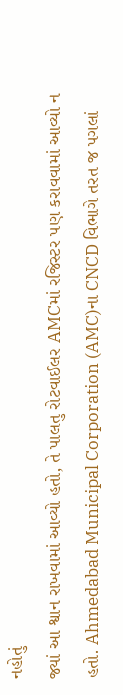નહોતું
જ્યાં આ શ્વાન રાખવામાં આવ્યો હતો, તે પાલતુ રોટવાઈલર AMCમાં રજિસ્ટર પણ કરાવવામાં આવ્યો ન હતો. Ahmedabad Municipal Corporation (AMC)ના CNCD વિભાગે તરત જ પગલાં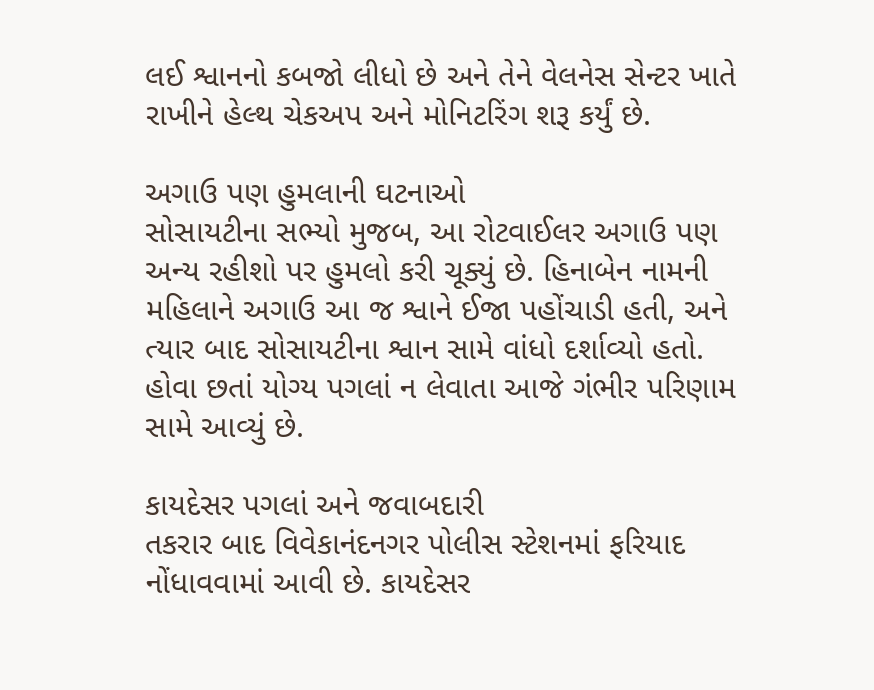લઈ શ્વાનનો કબજો લીધો છે અને તેને વેલનેસ સેન્ટર ખાતે રાખીને હેલ્થ ચેકઅપ અને મોનિટરિંગ શરૂ કર્યું છે.

અગાઉ પણ હુમલાની ઘટનાઓ
સોસાયટીના સભ્યો મુજબ, આ રોટવાઈલર અગાઉ પણ અન્ય રહીશો પર હુમલો કરી ચૂક્યું છે. હિનાબેન નામની મહિલાને અગાઉ આ જ શ્વાને ઈજા પહોંચાડી હતી, અને ત્યાર બાદ સોસાયટીના શ્વાન સામે વાંધો દર્શાવ્યો હતો. હોવા છતાં યોગ્ય પગલાં ન લેવાતા આજે ગંભીર પરિણામ સામે આવ્યું છે.

કાયદેસર પગલાં અને જવાબદારી
તકરાર બાદ વિવેકાનંદનગર પોલીસ સ્ટેશનમાં ફરિયાદ નોંધાવવામાં આવી છે. કાયદેસર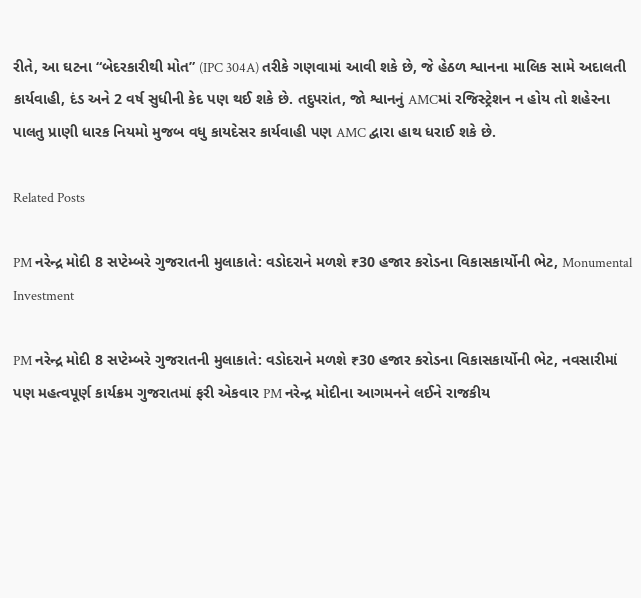રીતે, આ ઘટના “બેદરકારીથી મોત” (IPC 304A) તરીકે ગણવામાં આવી શકે છે, જે હેઠળ શ્વાનના માલિક સામે અદાલતી કાર્યવાહી, દંડ અને 2 વર્ષ સુધીની કેદ પણ થઈ શકે છે. તદુપરાંત, જો શ્વાનનું AMCમાં રજિસ્ટ્રેશન ન હોય તો શહેરના પાલતુ પ્રાણી ધારક નિયમો મુજબ વધુ કાયદેસર કાર્યવાહી પણ AMC દ્વારા હાથ ધરાઈ શકે છે.

Related Posts

PM નરેન્દ્ર મોદી 8 સપ્ટેમ્બરે ગુજરાતની મુલાકાતે: વડોદરાને મળશે ₹30 હજાર કરોડના વિકાસકાર્યોની ભેટ, Monumental Investment

PM નરેન્દ્ર મોદી 8 સપ્ટેમ્બરે ગુજરાતની મુલાકાતે: વડોદરાને મળશે ₹30 હજાર કરોડના વિકાસકાર્યોની ભેટ, નવસારીમાં પણ મહત્વપૂર્ણ કાર્યક્રમ ગુજરાતમાં ફરી એકવાર PM નરેન્દ્ર મોદીના આગમનને લઈને રાજકીય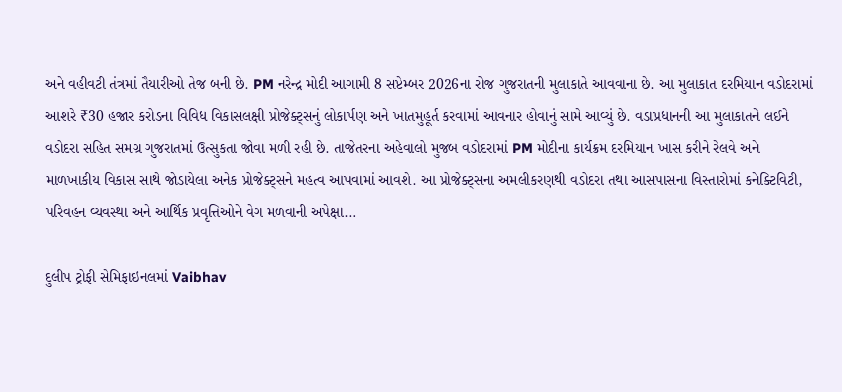અને વહીવટી તંત્રમાં તૈયારીઓ તેજ બની છે. PM નરેન્દ્ર મોદી આગામી 8 સપ્ટેમ્બર 2026ના રોજ ગુજરાતની મુલાકાતે આવવાના છે. આ મુલાકાત દરમિયાન વડોદરામાં આશરે ₹30 હજાર કરોડના વિવિધ વિકાસલક્ષી પ્રોજેક્ટ્સનું લોકાર્પણ અને ખાતમુહૂર્ત કરવામાં આવનાર હોવાનું સામે આવ્યું છે. વડાપ્રધાનની આ મુલાકાતને લઈને વડોદરા સહિત સમગ્ર ગુજરાતમાં ઉત્સુકતા જોવા મળી રહી છે. તાજેતરના અહેવાલો મુજબ વડોદરામાં PM મોદીના કાર્યક્રમ દરમિયાન ખાસ કરીને રેલવે અને માળખાકીય વિકાસ સાથે જોડાયેલા અનેક પ્રોજેક્ટ્સને મહત્વ આપવામાં આવશે. આ પ્રોજેક્ટ્સના અમલીકરણથી વડોદરા તથા આસપાસના વિસ્તારોમાં કનેક્ટિવિટી, પરિવહન વ્યવસ્થા અને આર્થિક પ્રવૃત્તિઓને વેગ મળવાની અપેક્ષા…

દુલીપ ટ્રોફી સેમિફાઇનલમાં Vaibhav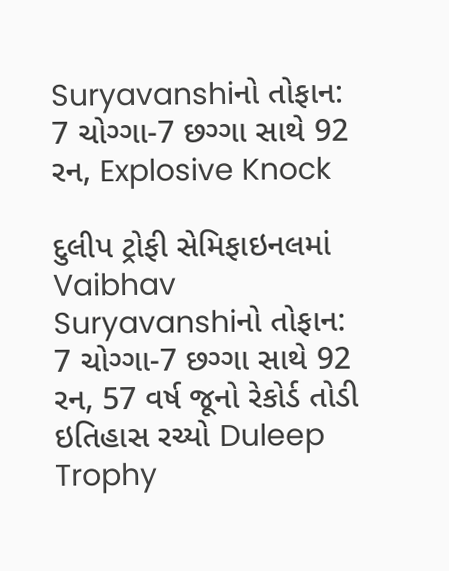Suryavanshiનો તોફાન: 7 ચોગ્ગા-7 છગ્ગા સાથે 92 રન, Explosive Knock

દુલીપ ટ્રોફી સેમિફાઇનલમાં Vaibhav Suryavanshiનો તોફાન: 7 ચોગ્ગા-7 છગ્ગા સાથે 92 રન, 57 વર્ષ જૂનો રેકોર્ડ તોડી ઇતિહાસ રચ્યો Duleep Trophy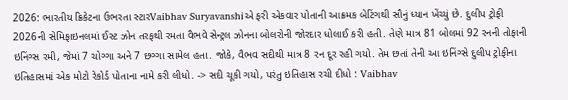2026: ભારતીય ક્રિકેટના ઉભરતા સ્ટારVaibhav Suryavanshiએ ફરી એકવાર પોતાની આક્રમક બેટિંગથી સૌનું ધ્યાન ખેંચ્યું છે. દુલીપ ટ્રોફી 2026ની સેમિફાઇનલમાં ઈસ્ટ ઝોન તરફથી રમતા વૈભવે સેન્ટ્રલ ઝોનના બોલરોની જોરદાર ધોલાઈ કરી હતી. તેણે માત્ર 81 બોલમાં 92 રનની તોફાની ઇનિંગ્સ રમી, જેમાં 7 ચોગ્ગા અને 7 છગ્ગા સામેલ હતા. જોકે, વૈભવ સદીથી માત્ર 8 રન દૂર રહી ગયો. તેમ છતાં તેની આ ઇનિંગ્સે દુલીપ ટ્રોફીના ઇતિહાસમાં એક મોટો રેકોર્ડ પોતાના નામે કરી લીધો. -> સદી ચૂકી ગયો, પરંતુ ઇતિહાસ રચી દીધો : Vaibhav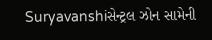Suryavanshiસેન્ટ્રલ ઝોન સામેની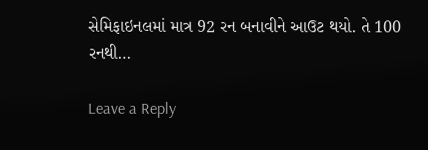સેમિફાઇનલમાં માત્ર 92 રન બનાવીને આઉટ થયો. તે 100 રનથી…

Leave a Reply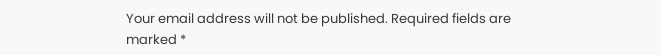Your email address will not be published. Required fields are marked *